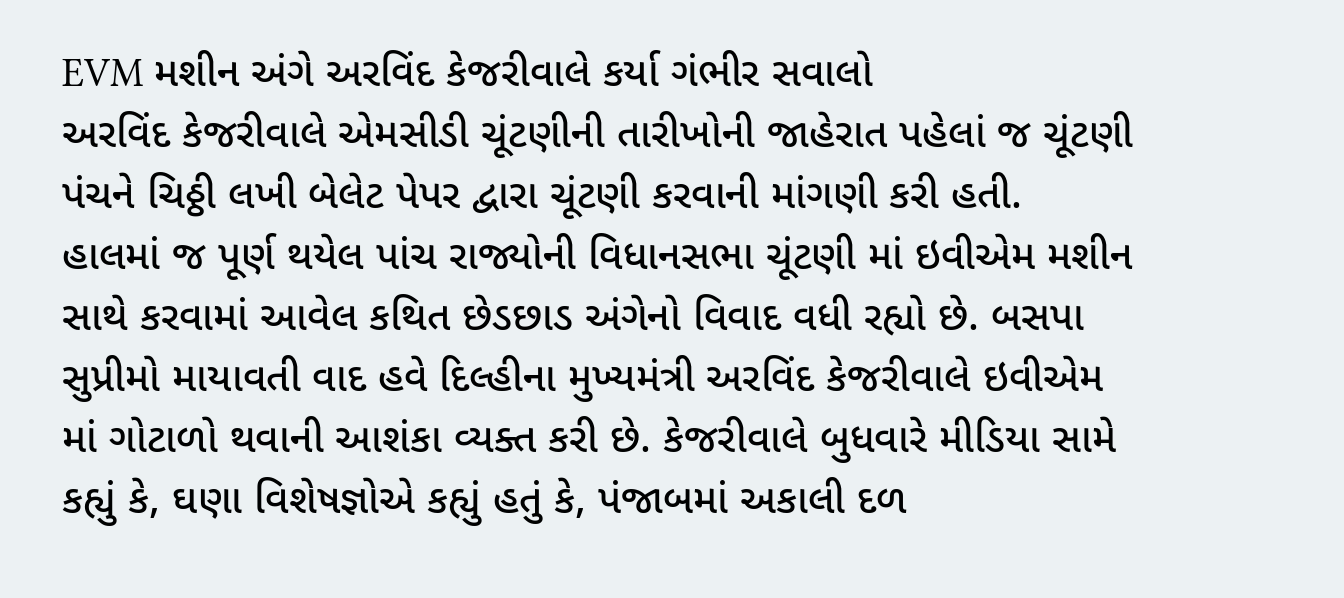EVM મશીન અંગે અરવિંદ કેજરીવાલે કર્યા ગંભીર સવાલો
અરવિંદ કેજરીવાલે એમસીડી ચૂંટણીની તારીખોની જાહેરાત પહેલાં જ ચૂંટણી પંચને ચિઠ્ઠી લખી બેલેટ પેપર દ્વારા ચૂંટણી કરવાની માંગણી કરી હતી.
હાલમાં જ પૂર્ણ થયેલ પાંચ રાજ્યોની વિધાનસભા ચૂંટણી માં ઇવીએમ મશીન સાથે કરવામાં આવેલ કથિત છેડછાડ અંગેનો વિવાદ વધી રહ્યો છે. બસપા સુપ્રીમો માયાવતી વાદ હવે દિલ્હીના મુખ્યમંત્રી અરવિંદ કેજરીવાલે ઇવીએમ માં ગોટાળો થવાની આશંકા વ્યક્ત કરી છે. કેજરીવાલે બુધવારે મીડિયા સામે કહ્યું કે, ઘણા વિશેષજ્ઞોએ કહ્યું હતું કે, પંજાબમાં અકાલી દળ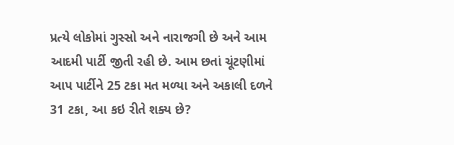પ્રત્યે લોકોમાં ગુસ્સો અને નારાજગી છે અને આમ આદમી પાર્ટી જીતી રહી છે. આમ છતાં ચૂંટણીમાં આપ પાર્ટીને 25 ટકા મત મળ્યા અને અકાલી દળને 31 ટકા, આ કઇ રીતે શક્ય છે?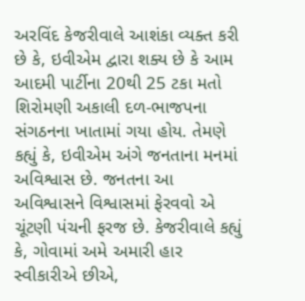અરવિંદ કેજરીવાલે આશંકા વ્યક્ત કરી છે કે, ઇવીએમ દ્વારા શક્ય છે કે આમ આદમી પાર્ટીના 20થી 25 ટકા મતો શિરોમણી અકાલી દળ-ભાજપના સંગઠનના ખાતામાં ગયા હોય. તેમણે કહ્યું કે, ઇવીએમ અંગે જનતાના મનમાં અવિશ્વાસ છે. જનતના આ અવિશ્વાસને વિશ્વાસમાં ફેરવવો એ ચૂંટણી પંચની ફરજ છે. કેજરીવાલે કહ્યું કે, ગોવામાં અમે અમારી હાર સ્વીકારીએ છીએ,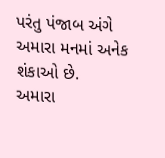પરંતુ પંજાબ અંગે અમારા મનમાં અનેક શંકાઓ છે.
અમારા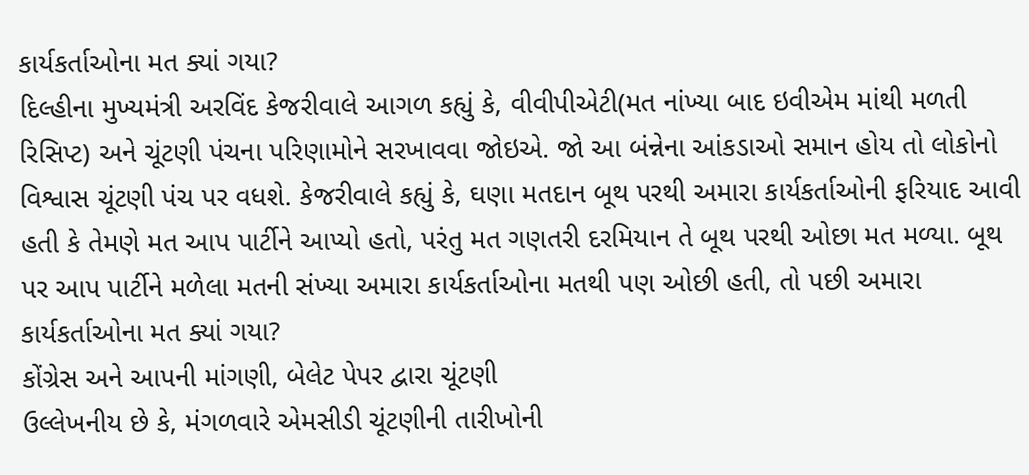કાર્યકર્તાઓના મત ક્યાં ગયા?
દિલ્હીના મુખ્યમંત્રી અરવિંદ કેજરીવાલે આગળ કહ્યું કે, વીવીપીએટી(મત નાંખ્યા બાદ ઇવીએમ માંથી મળતી રિસિપ્ટ) અને ચૂંટણી પંચના પરિણામોને સરખાવવા જોઇએ. જો આ બંન્નેના આંકડાઓ સમાન હોય તો લોકોનો વિશ્વાસ ચૂંટણી પંચ પર વધશે. કેજરીવાલે કહ્યું કે, ઘણા મતદાન બૂથ પરથી અમારા કાર્યકર્તાઓની ફરિયાદ આવી હતી કે તેમણે મત આપ પાર્ટીને આપ્યો હતો, પરંતુ મત ગણતરી દરમિયાન તે બૂથ પરથી ઓછા મત મળ્યા. બૂથ પર આપ પાર્ટીને મળેલા મતની સંખ્યા અમારા કાર્યકર્તાઓના મતથી પણ ઓછી હતી, તો પછી અમારા કાર્યકર્તાઓના મત ક્યાં ગયા?
કોંગ્રેસ અને આપની માંગણી, બેલેટ પેપર દ્વારા ચૂંટણી
ઉલ્લેખનીય છે કે, મંગળવારે એમસીડી ચૂંટણીની તારીખોની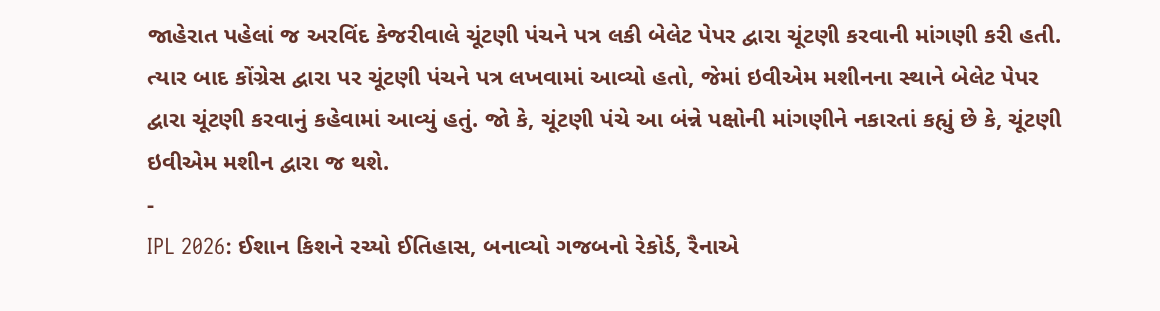જાહેરાત પહેલાં જ અરવિંદ કેજરીવાલે ચૂંટણી પંચને પત્ર લકી બેલેટ પેપર દ્વારા ચૂંટણી કરવાની માંગણી કરી હતી. ત્યાર બાદ કોંગ્રેસ દ્વારા પર ચૂંટણી પંચને પત્ર લખવામાં આવ્યો હતો, જેમાં ઇવીએમ મશીનના સ્થાને બેલેટ પેપર દ્વારા ચૂંટણી કરવાનું કહેવામાં આવ્યું હતું. જો કે, ચૂંટણી પંચે આ બંન્ને પક્ષોની માંગણીને નકારતાં કહ્યું છે કે, ચૂંટણી ઇવીએમ મશીન દ્વારા જ થશે.
-
IPL 2026: ઈશાન કિશને રચ્યો ઈતિહાસ, બનાવ્યો ગજબનો રેકોર્ડ, રૈનાએ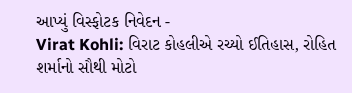આપ્યું વિસ્ફોટક નિવેદન -
Virat Kohli: વિરાટ કોહલીએ રચ્યો ઈતિહાસ, રોહિત શર્માનો સૌથી મોટો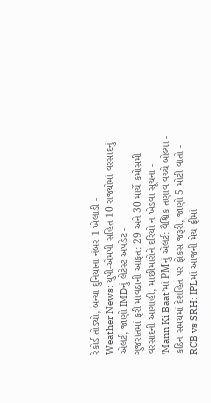રેકોર્ડ તોડ્યો, બન્યા દુનિયાના નંબર 1 ખેલાડી -
Weather News: યુપી-એમપી સહિત 10 રાજ્યોમાં વરસાદનું એલર્ટ, જાણો IMDનું લેટેસ્ટ અપડેટ -
ગુજરાતમાં ફરી માવઠાની આફત: 29 અને 30 માર્ચે કમોસમી વરસાદની આગાહી, માછીમારોને દરિયો ન ખેડવા સૂચના -
'Mann Ki Baat'માં PMનું એલર્ટ: વૈશ્વિક તણાવ વચ્ચે બોલ્યા - કઠિન સમયમાં દેશહિત પર ફોકસ જરૂરી, જાણો 5 મોટી વાતો -
RCB vs SRH: IPLમાં આજની મેચ ફ્રીમાં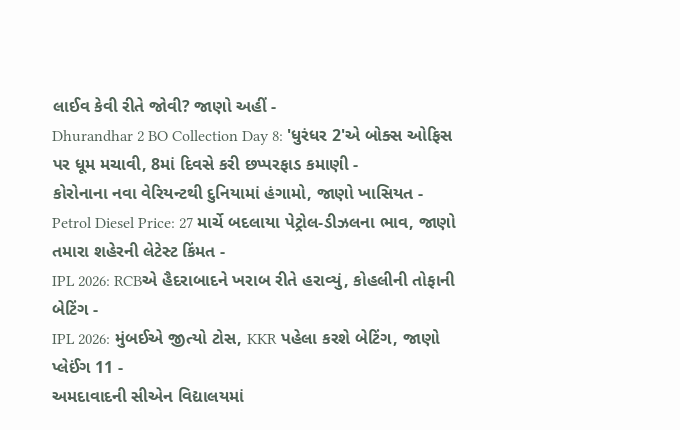લાઈવ કેવી રીતે જોવી? જાણો અહીં -
Dhurandhar 2 BO Collection Day 8: 'ધુરંધર 2'એ બોક્સ ઓફિસ પર ધૂમ મચાવી, 8માં દિવસે કરી છપ્પરફાડ કમાણી -
કોરોનાના નવા વેરિયન્ટથી દુનિયામાં હંગામો, જાણો ખાસિયત -
Petrol Diesel Price: 27 માર્ચે બદલાયા પેટ્રોલ-ડીઝલના ભાવ, જાણો તમારા શહેરની લેટેસ્ટ કિંમત -
IPL 2026: RCBએ હૈદરાબાદને ખરાબ રીતે હરાવ્યું, કોહલીની તોફાની બેટિંગ -
IPL 2026: મુંબઈએ જીત્યો ટોસ, KKR પહેલા કરશે બેટિંગ, જાણો પ્લેઈંગ 11 -
અમદાવાદની સીએન વિદ્યાલયમાં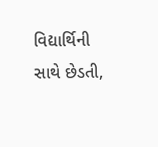વિદ્યાર્થિની સાથે છેડતી,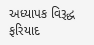અધ્યાપક વિરૂદ્ધ ફરિયાદ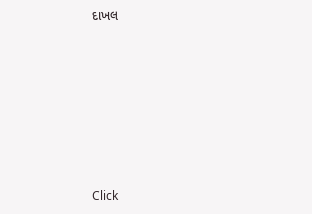દાખલ









Click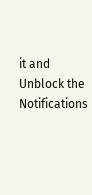it and Unblock the Notifications